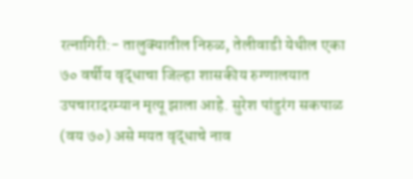रत्नागिरी:- तालुक्यातील निरुळ, तेलीवाडी येथील एका ७० वर्षीय वृद्धाचा जिल्हा शासकीय रुग्णालयात उपचारादरम्यान मृत्यू झाला आहे. सुरेश पांडुरंग सकपाळ (वय ७०) असे मयत वृद्धाचे नाव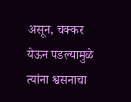असून, चक्कर येऊन पडल्यामुळे त्यांना श्वसनाचा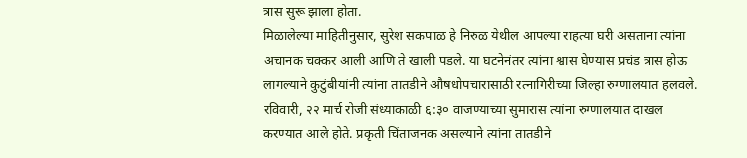त्रास सुरू झाला होता.
मिळालेल्या माहितीनुसार, सुरेश सकपाळ हे निरुळ येथील आपल्या राहत्या घरी असताना त्यांना अचानक चक्कर आली आणि ते खाली पडले. या घटनेनंतर त्यांना श्वास घेण्यास प्रचंड त्रास होऊ लागल्याने कुटुंबीयांनी त्यांना तातडीने औषधोपचारासाठी रत्नागिरीच्या जिल्हा रुग्णालयात हलवले.
रविवारी, २२ मार्च रोजी संध्याकाळी ६:३० वाजण्याच्या सुमारास त्यांना रुग्णालयात दाखल करण्यात आले होते. प्रकृती चिंताजनक असल्याने त्यांना तातडीने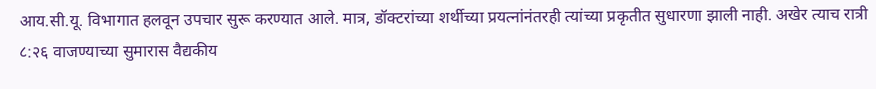आय.सी.यू. विभागात हलवून उपचार सुरू करण्यात आले. मात्र, डॉक्टरांच्या शर्थीच्या प्रयत्नांनंतरही त्यांच्या प्रकृतीत सुधारणा झाली नाही. अखेर त्याच रात्री ८:२६ वाजण्याच्या सुमारास वैद्यकीय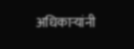अधिकाऱ्यांनी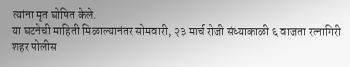त्यांना मृत घोषित केले.
या घटनेची माहिती मिळाल्यानंतर सोमवारी, २३ मार्च रोजी संध्याकाळी ६ वाजता रत्नागिरी शहर पोलीस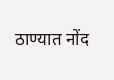ठाण्यात नोंद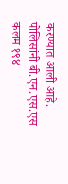करण्यात आली आहे. पोलिसांनी बी.एन.एस.एस कलम १९४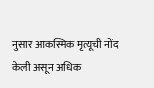नुसार आकस्मिक मृत्यूची नोंद केली असून अधिक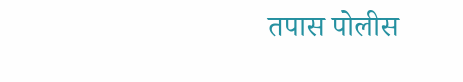तपास पोलीस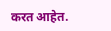करत आहेत.